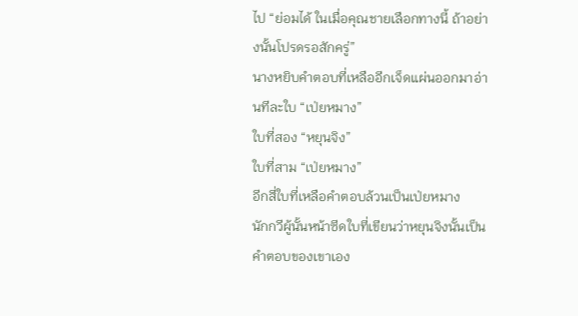ไป “ย่อมได้ ในเมื่อคุณชายเลือกทางนี้ ถ้าอย่างนั้นโปรดรอสักครู่”
นางหยิบคำตอบที่เหลืออีกเจ็ดแผ่นออกมาอ่านทีละใบ “เป่ยหมาง”
ใบที่สอง “หยุนจิง”
ใบที่สาม “เป่ยหมาง”
อีกสี่ใบที่เหลือคำตอบล้วนเป็นเป่ยหมาง
นักกวีผู้นั้นหน้าซีดใบที่เขียนว่าหยุนจิงนั้นเป็นคำตอบของเขาเอง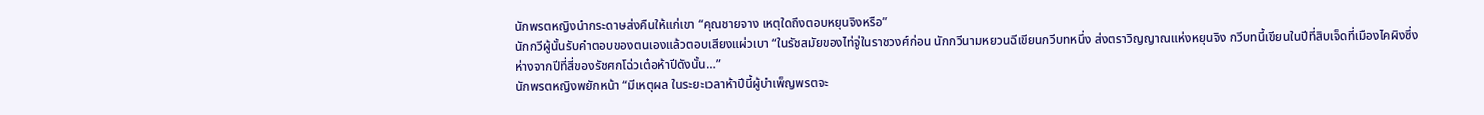นักพรตหญิงนำกระดาษส่งคืนให้แก่เขา “คุณชายจาง เหตุใดถึงตอบหยุนจิงหรือ”
นักกวีผู้นั้นรับคำตอบของตนเองแล้วตอบเสียงแผ่วเบา “ในรัชสมัยของไท่จู่ในราชวงศ์ก่อน นักกวีนามหยวนฉีเขียนกวีบทหนึ่ง ส่งตราวิญญาณแห่งหยุนจิง กวีบทนี้เขียนในปีที่สิบเจ็ดที่เมืองไคผิงซึ่งห่างจากปีที่สี่ของรัชศกโฉ่วเต๋อห้าปีดังนั้น…”
นักพรตหญิงพยักหน้า “มีเหตุผล ในระยะเวลาห้าปีนี้ผู้บำเพ็ญพรตจะ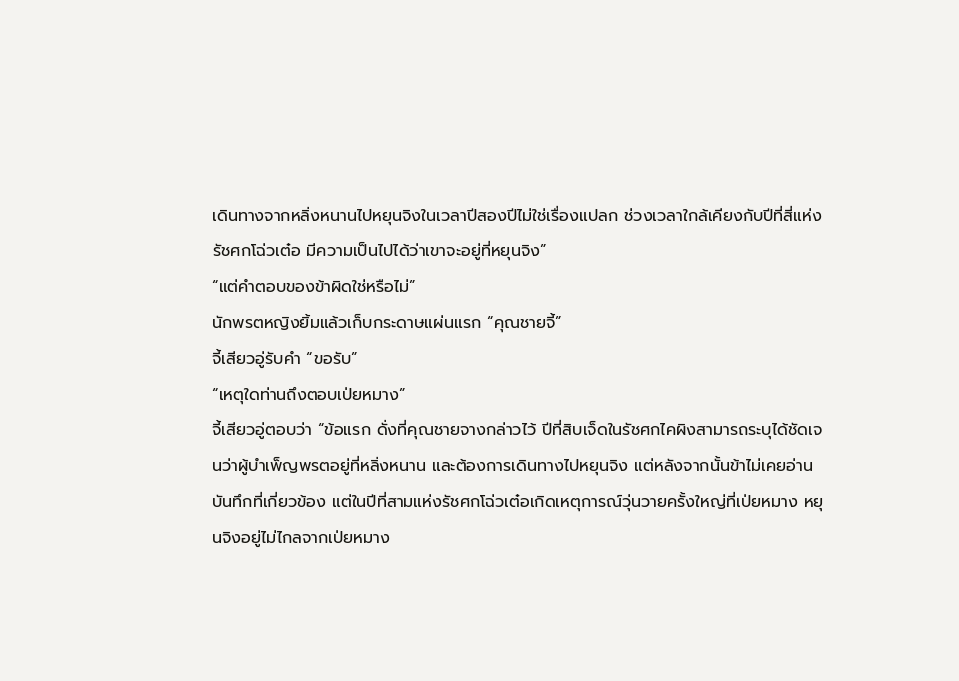เดินทางจากหลิ่งหนานไปหยุนจิงในเวลาปีสองปีไม่ใช่เรื่องแปลก ช่วงเวลาใกล้เคียงกับปีที่สี่แห่งรัชศกโฉ่วเต๋อ มีความเป็นไปได้ว่าเขาจะอยู่ที่หยุนจิง”
“แต่คำตอบของข้าผิดใช่หรือไม่”
นักพรตหญิงยิ้มแล้วเก็บกระดาษแผ่นแรก “คุณชายจี้”
จี้เสียวอู่รับคำ “ขอรับ”
“เหตุใดท่านถึงตอบเป่ยหมาง”
จี้เสียวอู่ตอบว่า “ข้อแรก ดั่งที่คุณชายจางกล่าวไว้ ปีที่สิบเจ็ดในรัชศกไคผิงสามารถระบุได้ชัดเจนว่าผู้บำเพ็ญพรตอยู่ที่หลิ่งหนาน และต้องการเดินทางไปหยุนจิง แต่หลังจากนั้นข้าไม่เคยอ่านบันทึกที่เกี่ยวข้อง แต่ในปีที่สามแห่งรัชศกโฉ่วเต๋อเกิดเหตุการณ์วุ่นวายครั้งใหญ่ที่เป่ยหมาง หยุนจิงอยู่ไม่ไกลจากเป่ยหมาง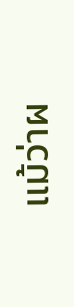แม้ว่าผ